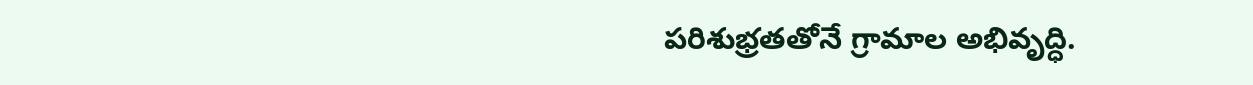పరిశుభ్రతతోనే గ్రామాల అభివృద్ధి.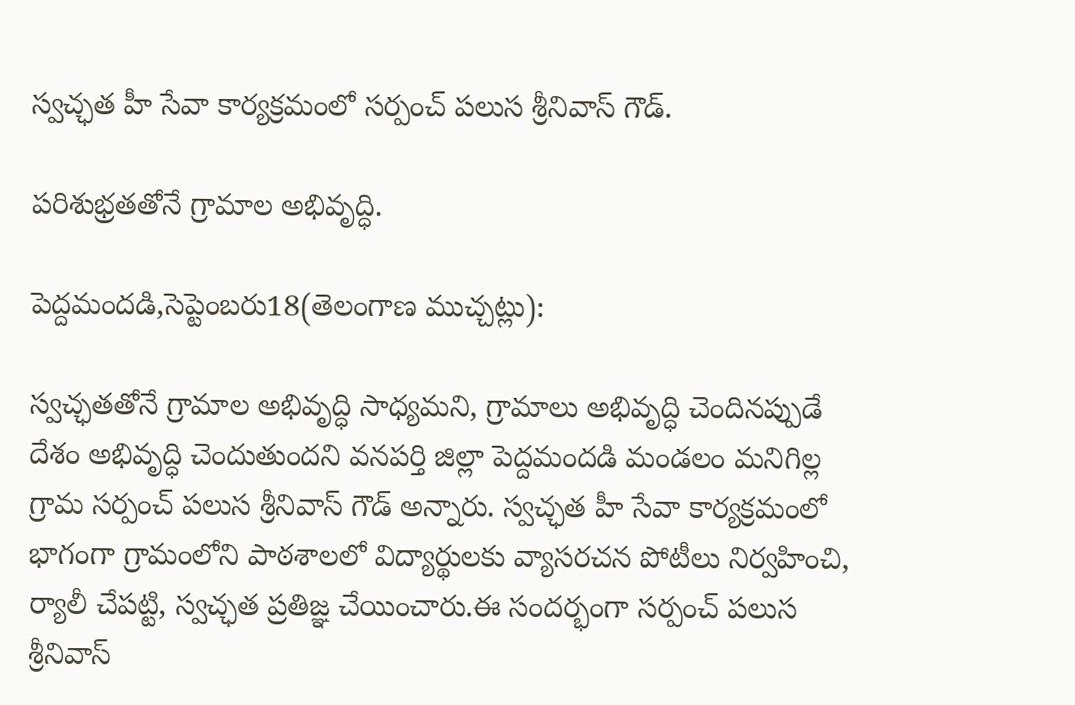స్వచ్ఛత హీ సేవా కార్యక్రమంలో సర్పంచ్ పలుస శ్రీనివాస్‌ గౌడ్‌.

పరిశుభ్రతతోనే గ్రామాల అభివృద్ధి.

పెద్దమందడి,సెప్టెంబరు18(తెలంగాణ ముచ్చట్లు):

స్వచ్ఛతతోనే గ్రామాల అభివృద్ధి సాధ్యమని, గ్రామాలు అభివృద్ధి చెందినప్పుడే దేశం అభివృద్ధి చెందుతుందని వనపర్తి జిల్లా పెద్దమందడి మండలం మనిగిల్ల గ్రామ సర్పంచ్‌ పలుస శ్రీనివాస్‌ గౌడ్‌ అన్నారు. స్వచ్ఛత హీ సేవా కార్యక్రమంలో భాగంగా గ్రామంలోని పాఠశాలలో విద్యార్థులకు వ్యాసరచన పోటీలు నిర్వహించి, ర్యాలీ చేపట్టి, స్వచ్ఛత ప్రతిజ్ఞ చేయించారు.ఈ సందర్భంగా సర్పంచ్‌ పలుస శ్రీనివాస్‌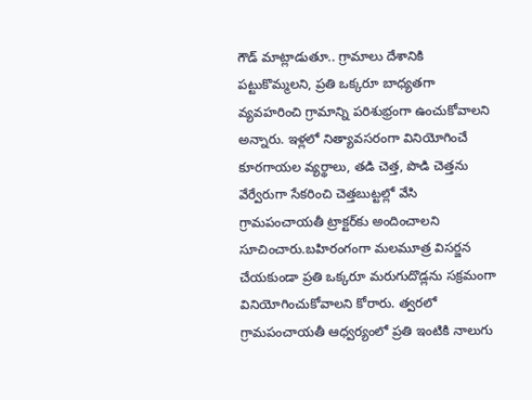గౌడ్‌ మాట్లాడుతూ.. గ్రామాలు దేశానికి పట్టుకొమ్మలని, ప్రతి ఒక్కరూ బాధ్యతగా వ్యవహరించి గ్రామాన్ని పరిశుభ్రంగా ఉంచుకోవాలని అన్నారు. ఇళ్లలో నిత్యావసరంగా వినియోగించే కూరగాయల వ్యర్థాలు, తడి చెత్త, పొడి చెత్తను వేర్వేరుగా సేకరించి చెత్తబుట్టల్లో వేసి గ్రామపంచాయతీ ట్రాక్టర్‌కు అందించాలని సూచించారు.బహిరంగంగా మలమూత్ర విసర్జన చేయకుండా ప్రతి ఒక్కరూ మరుగుదొడ్లను సక్రమంగా వినియోగించుకోవాలని కోరారు. త్వరలో గ్రామపంచాయతీ ఆధ్వర్యంలో ప్రతి ఇంటికి నాలుగు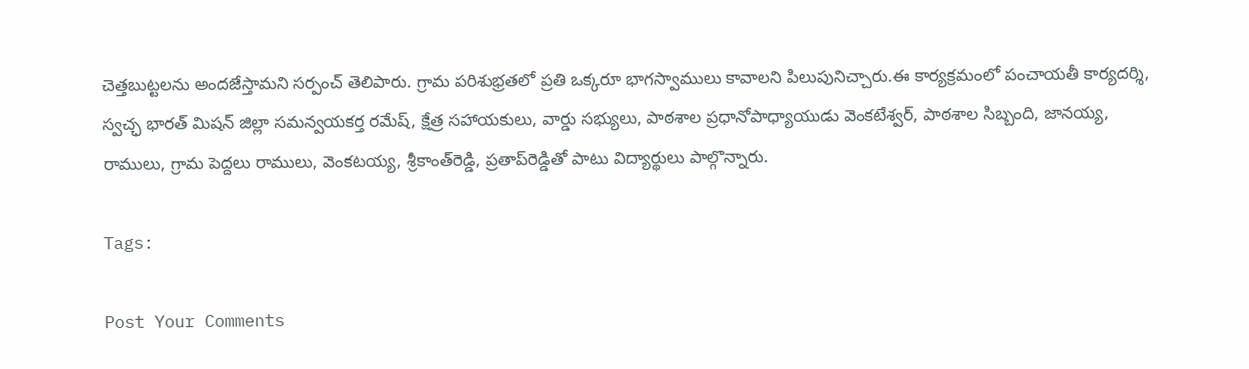చెత్తబుట్టలను అందజేస్తామని సర్పంచ్‌ తెలిపారు. గ్రామ పరిశుభ్రతలో ప్రతి ఒక్కరూ భాగస్వాములు కావాలని పిలుపునిచ్చారు.ఈ కార్యక్రమంలో పంచాయతీ కార్యదర్శి, స్వచ్ఛ భారత్‌ మిషన్‌ జిల్లా సమన్వయకర్త రమేష్‌, క్షేత్ర సహాయకులు, వార్డు సభ్యులు, పాఠశాల ప్రధానోపాధ్యాయుడు వెంకటేశ్వర్‌, పాఠశాల సిబ్బంది, జానయ్య, రాములు, గ్రామ పెద్దలు రాములు, వెంకటయ్య, శ్రీకాంత్‌రెడ్డి, ప్రతాప్‌రెడ్డితో పాటు విద్యార్థులు పాల్గొన్నారు.

Tags:

Post Your Comments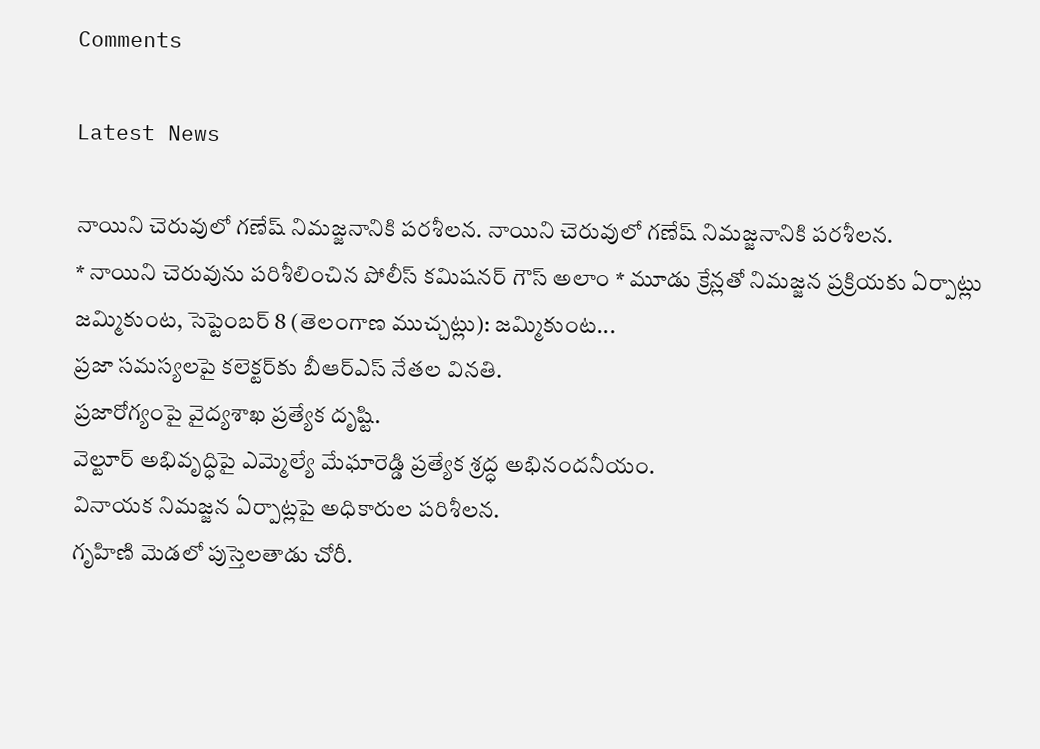Comments

Latest News

నాయిని చెరువులో గణేష్ నిమజ్జనానికి పరశీలన. నాయిని చెరువులో గణేష్ నిమజ్జనానికి పరశీలన.
* నాయిని చెరువును పరిశీలించిన పోలీస్ కమిషనర్ గౌస్ అలాం * మూడు క్రేన్లతో నిమజ్జన ప్రక్రియకు ఏర్పాట్లు జమ్మికుంట, సెప్టెంబర్ 8 (తెలంగాణ ముచ్చట్లు): జమ్మికుంట...
ప్రజా సమస్యలపై కలెక్టర్‌కు బీఆర్‌ఎస్‌ నేతల వినతి.
ప్రజారోగ్యంపై వైద్యశాఖ ప్రత్యేక దృష్టి.
వెల్టూర్‌ అభివృద్ధిపై ఎమ్మెల్యే మేఘారెడ్డి ప్రత్యేక శ్రద్ధ అభినందనీయం.
వినాయక నిమజ్జన ఏర్పాట్లపై అధికారుల పరిశీలన.
గృహిణి మెడలో పుస్తెలతాడు చోరీ.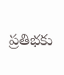ప్రతిభకు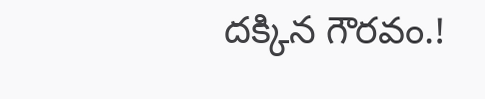దక్కిన గౌరవం.!